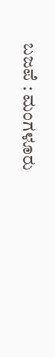ಬಜಪೆ : ಮಂಗಳೂರು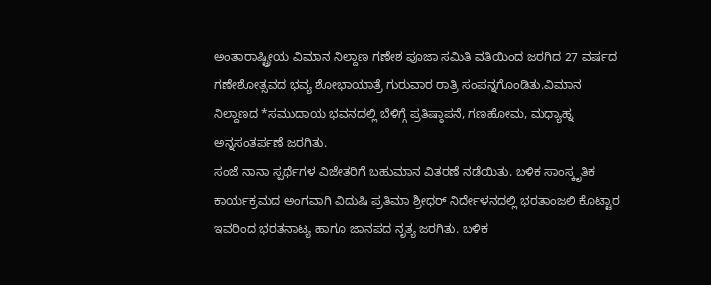ಅಂತಾರಾಷ್ಟ್ರೀಯ ವಿಮಾನ ನಿಲ್ದಾಣ ಗಣೇಶ ಪೂಜಾ ಸಮಿತಿ ವತಿಯಿಂದ ಜರಗಿದ 27 ವರ್ಷದ ಗಣೇಶೋತ್ಸವದ ಭವ್ಯ ಶೋಭಾಯಾತ್ರೆ ಗುರುವಾರ ರಾತ್ರಿ ಸಂಪನ್ನಗೊಂಡಿತು.ವಿಮಾನ ನಿಲ್ದಾಣದ *ಸಮುದಾಯ ಭವನದಲ್ಲಿ ಬೆಳಿಗ್ಗೆ ಪ್ರತಿಷ್ಠಾಪನೆ, ಗಣಹೋಮ, ಮಧ್ಯಾಹ್ನ ಅನ್ನಸಂತರ್ಪಣೆ ಜರಗಿತು.
ಸಂಜೆ ನಾನಾ ಸ್ಪರ್ಥೆಗಳ ವಿಜೇತರಿಗೆ ಬಹುಮಾನ ವಿತರಣೆ ನಡೆಯಿತು. ಬಳಿಕ ಸಾಂಸ್ಕೃತಿಕ ಕಾರ್ಯಕ್ರಮದ ಅಂಗವಾಗಿ ವಿದುಷಿ ಪ್ರತಿಮಾ ಶ್ರೀಧರ್ ನಿರ್ದೇಳನದಲ್ಲಿ ಭರತಾಂಜಲಿ ಕೊಟ್ಟಾರ ಇವರಿಂದ ಭರತನಾಟ್ಯ ಹಾಗೂ ಜಾನಪದ ನೃತ್ಯ ಜರಗಿತು. ಬಳಿಕ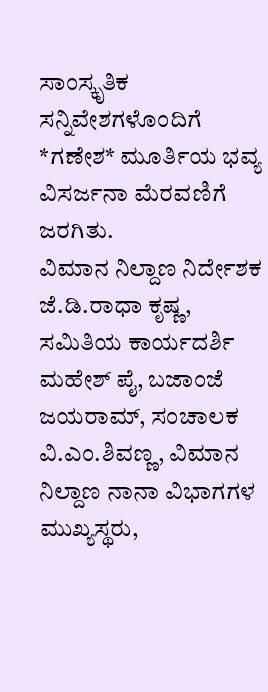ಸಾಂಸ್ಕೃತಿಕ ಸನ್ನಿವೇಶಗಳೊಂದಿಗೆ *ಗಣೇಶ* ಮೂರ್ತಿಯ ಭವ್ಯ ವಿಸರ್ಜನಾ ಮೆರವಣಿಗೆ ಜರಗಿತು.
ವಿಮಾನ ನಿಲ್ದಾಣ ನಿರ್ದೇಶಕ ಜೆ.ಡಿ.ರಾಧಾ ಕೃಷ್ಣ, ಸಮಿತಿಯ ಕಾರ್ಯದರ್ಶಿ ಮಹೇಶ್ ಪೈ, ಬಜಾಂಜೆ ಜಯರಾಮ್, ಸಂಚಾಲಕ ವಿ.ಎಂ.ಶಿವಣ್ಣ, ವಿಮಾನ ನಿಲ್ದಾಣ ನಾನಾ ವಿಭಾಗಗಳ ಮುಖ್ಯಸ್ಥರು,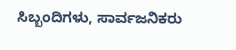ಸಿಬ್ಬಂದಿಗಳು, ಸಾರ್ವಜನಿಕರು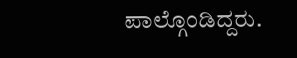ಪಾಲ್ಗೊಂಡಿದ್ದರು.